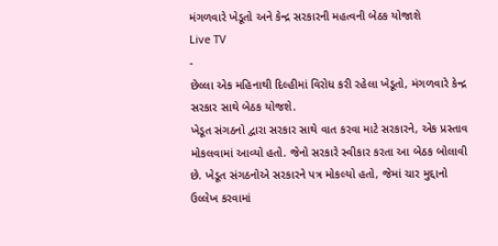મંગળવારે ખેડૂતો અને કેન્દ્ર સરકારની મહત્વની બેઠક યોજાશે
Live TV
-
છેલ્લા એક મહિનાથી દિલ્હીમાં વિરોધ કરી રહેલા ખેડૂતો, મંગળવારે કેન્દ્ર સરકાર સાથે બેઠક યોજશે.
ખેડૂત સંગઠનો દ્વારા સરકાર સાથે વાત કરવા માટે સરકારને, એક પ્રસ્તાવ મોકલવામાં આવ્યો હતો. જેનો સરકારે સ્વીકાર કરતા આ બેઠક બોલાવી છે. ખેડૂત સંગઠનોએ સરકારને પત્ર મોકલ્યો હતો, જેમાં ચાર મુદ્દાનો ઉલ્લેખ કરવામાં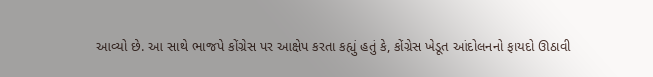આવ્યો છે. આ સાથે ભાજપે કોંગ્રેસ પર આક્ષેપ કરતા કહ્યું હતું કે, કોંગ્રેસ ખેડૂત આંદોલનનો ફાયદો ઊઠાવી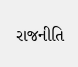રાજનીતિ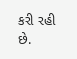કરી રહી છે.